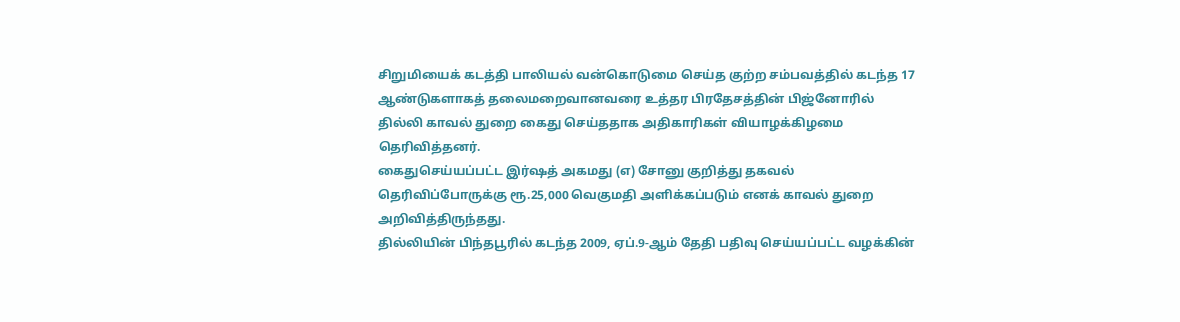சிறுமியைக் கடத்தி பாலியல் வன்கொடுமை செய்த குற்ற சம்பவத்தில் கடந்த 17 ஆண்டுகளாகத் தலைமறைவானவரை உத்தர பிரதேசத்தின் பிஜ்னோரில் தில்லி காவல் துறை கைது செய்ததாக அதிகாரிகள் வியாழக்கிழமை தெரிவித்தனர்.
கைதுசெய்யப்பட்ட இர்ஷத் அகமது (எ) சோனு குறித்து தகவல் தெரிவிப்போருக்கு ரூ.25,000 வெகுமதி அளிக்கப்படும் எனக் காவல் துறை அறிவித்திருந்தது.
தில்லியின் பிந்தபூரில் கடந்த 2009, ஏப்.9-ஆம் தேதி பதிவு செய்யப்பட்ட வழக்கின்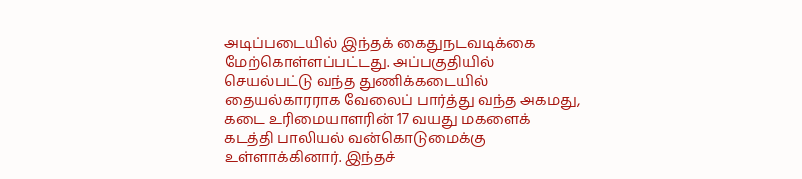அடிப்படையில் இந்தக் கைதுநடவடிக்கை மேற்கொள்ளப்பட்டது. அப்பகுதியில் செயல்பட்டு வந்த துணிக்கடையில் தையல்காரராக வேலைப் பார்த்து வந்த அகமது, கடை உரிமையாளரின் 17 வயது மகளைக் கடத்தி பாலியல் வன்கொடுமைக்கு உள்ளாக்கினார். இந்தச்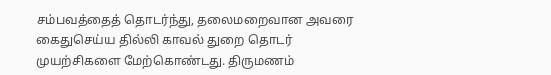சம்பவத்தைத் தொடர்ந்து, தலைமறைவான அவரை கைதுசெய்ய தில்லி காவல் துறை தொடர் முயற்சிகளை மேற்கொண்டது. திருமணம்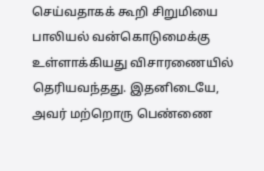செய்வதாகக் கூறி சிறுமியை பாலியல் வன்கொடுமைக்கு உள்ளாக்கியது விசாரணையில் தெரியவந்தது. இதனிடையே, அவர் மற்றொரு பெண்ணை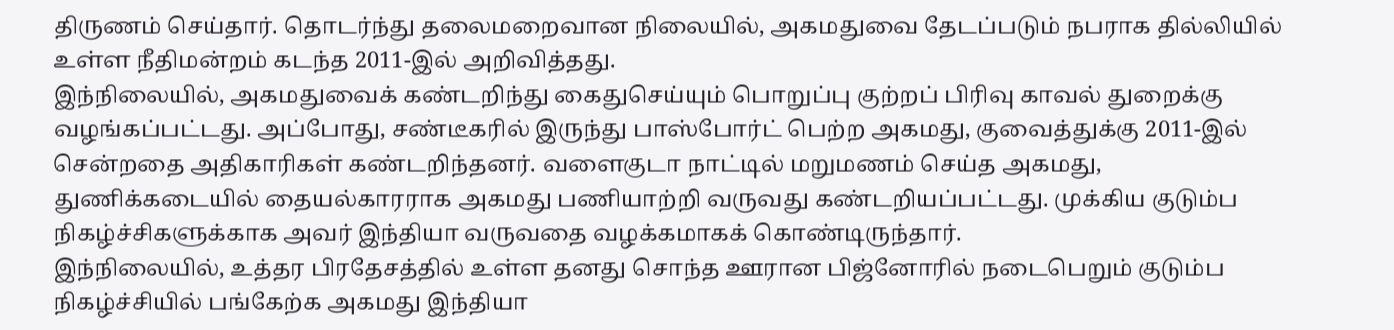திருணம் செய்தார். தொடர்ந்து தலைமறைவான நிலையில், அகமதுவை தேடப்படும் நபராக தில்லியில் உள்ள நீதிமன்றம் கடந்த 2011-இல் அறிவித்தது.
இந்நிலையில், அகமதுவைக் கண்டறிந்து கைதுசெய்யும் பொறுப்பு குற்றப் பிரிவு காவல் துறைக்கு வழங்கப்பட்டது. அப்போது, சண்டீகரில் இருந்து பாஸ்போர்ட் பெற்ற அகமது, குவைத்துக்கு 2011-இல் சென்றதை அதிகாரிகள் கண்டறிந்தனர். வளைகுடா நாட்டில் மறுமணம் செய்த அகமது, துணிக்கடையில் தையல்காரராக அகமது பணியாற்றி வருவது கண்டறியப்பட்டது. முக்கிய குடும்ப நிகழ்ச்சிகளுக்காக அவர் இந்தியா வருவதை வழக்கமாகக் கொண்டிருந்தார்.
இந்நிலையில், உத்தர பிரதேசத்தில் உள்ள தனது சொந்த ஊரான பிஜ்னோரில் நடைபெறும் குடும்ப நிகழ்ச்சியில் பங்கேற்க அகமது இந்தியா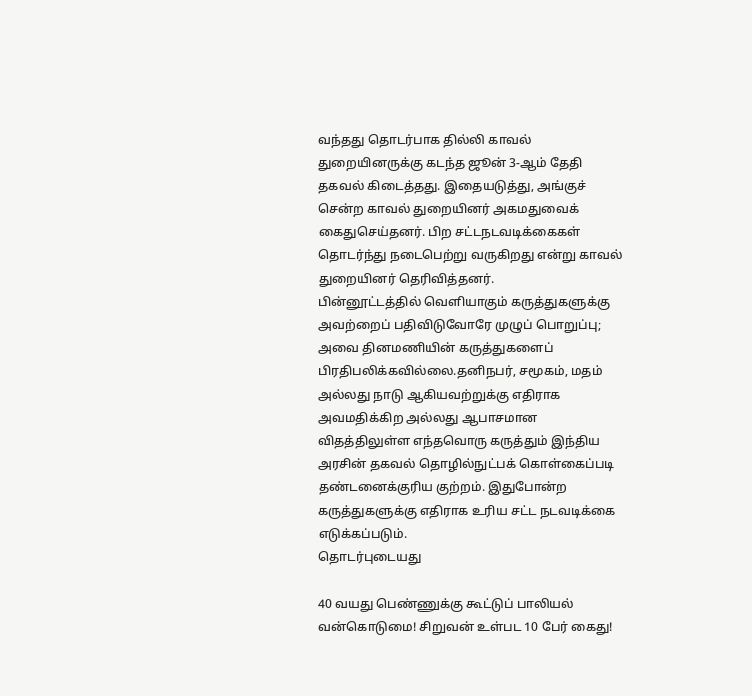வந்தது தொடர்பாக தில்லி காவல் துறையினருக்கு கடந்த ஜூன் 3-ஆம் தேதி தகவல் கிடைத்தது. இதையடுத்து, அங்குச் சென்ற காவல் துறையினர் அகமதுவைக் கைதுசெய்தனர். பிற சட்டநடவடிக்கைகள் தொடர்ந்து நடைபெற்று வருகிறது என்று காவல் துறையினர் தெரிவித்தனர்.
பின்னூட்டத்தில் வெளியாகும் கருத்துகளுக்கு அவற்றைப் பதிவிடுவோரே முழுப் பொறுப்பு; அவை தினமணியின் கருத்துகளைப் பிரதிபலிக்கவில்லை.தனிநபர், சமூகம், மதம் அல்லது நாடு ஆகியவற்றுக்கு எதிராக அவமதிக்கிற அல்லது ஆபாசமான விதத்திலுள்ள எந்தவொரு கருத்தும் இந்திய அரசின் தகவல் தொழில்நுட்பக் கொள்கைப்படி தண்டனைக்குரிய குற்றம். இதுபோன்ற கருத்துகளுக்கு எதிராக உரிய சட்ட நடவடிக்கை எடுக்கப்படும்.
தொடர்புடையது

40 வயது பெண்ணுக்கு கூட்டுப் பாலியல் வன்கொடுமை! சிறுவன் உள்பட 10 பேர் கைது!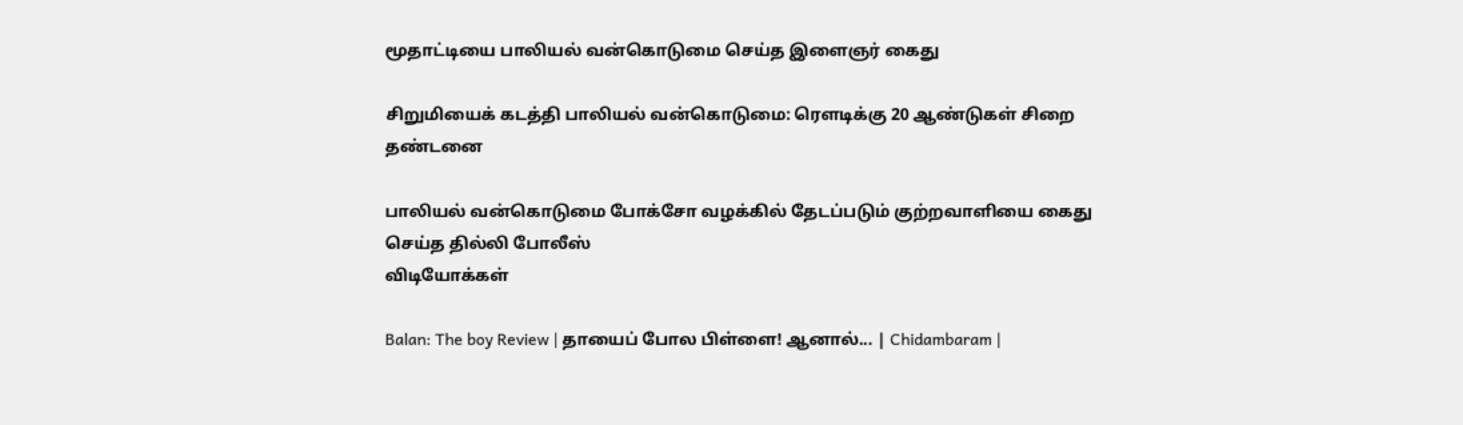மூதாட்டியை பாலியல் வன்கொடுமை செய்த இளைஞர் கைது

சிறுமியைக் கடத்தி பாலியல் வன்கொடுமை: ரெளடிக்கு 20 ஆண்டுகள் சிறை தண்டனை

பாலியல் வன்கொடுமை போக்சோ வழக்கில் தேடப்படும் குற்றவாளியை கைது செய்த தில்லி போலீஸ்
விடியோக்கள்

Balan: The boy Review | தாயைப் போல பிள்ளை! ஆனால்... | Chidambaram |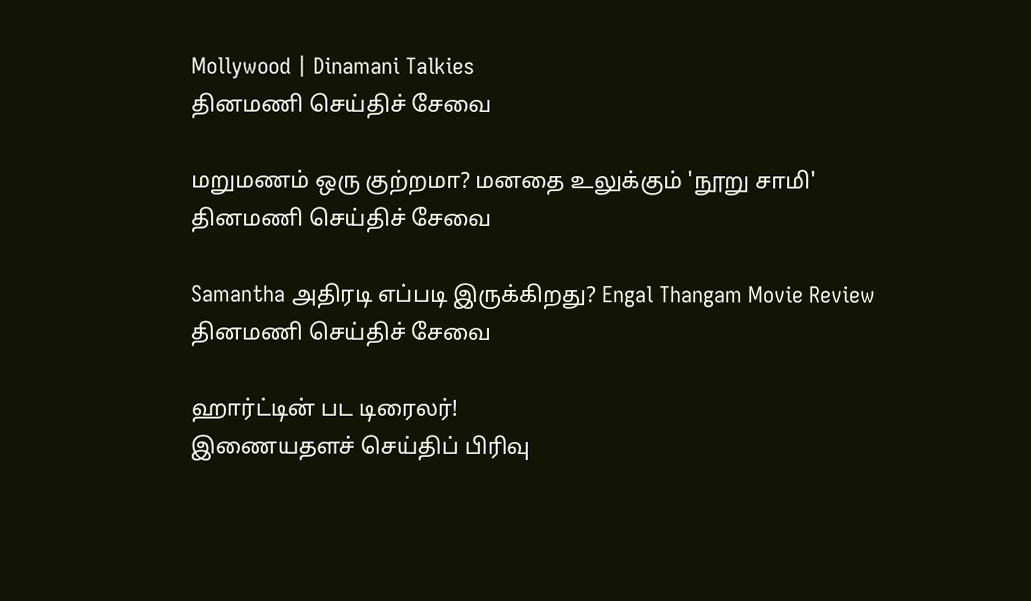Mollywood | Dinamani Talkies
தினமணி செய்திச் சேவை

மறுமணம் ஒரு குற்றமா? மனதை உலுக்கும் 'நூறு சாமி'
தினமணி செய்திச் சேவை

Samantha அதிரடி எப்படி இருக்கிறது? Engal Thangam Movie Review
தினமணி செய்திச் சேவை

ஹார்ட்டின் பட டிரைலர்!
இணையதளச் செய்திப் பிரிவு